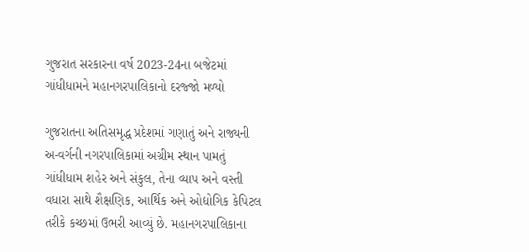ગુજરાત સરકારના વર્ષ 2023-24ના બજેટમાં ગાંધીધામને મહાનગરપાલિકાનો દરજ્જો મળ્યો

ગુજરાતના અતિસમૃદ્ધ પ્રદેશમાં ગણાતું અને રાજ્યની અ-વર્ગની નગરપાલિકામાં અગ્રીમ સ્થાન પામતું ગાંધીધામ શહેર અને સંકુલ, તેના વ્યાપ અને વસ્તી વધારા સાથે શૈક્ષણિક, આર્થિક અને ઓદ્યોગિક કેપિટલ તરીકે કચ્છમાં ઉભરી આવ્યું છે. મહાનગરપાલિકાના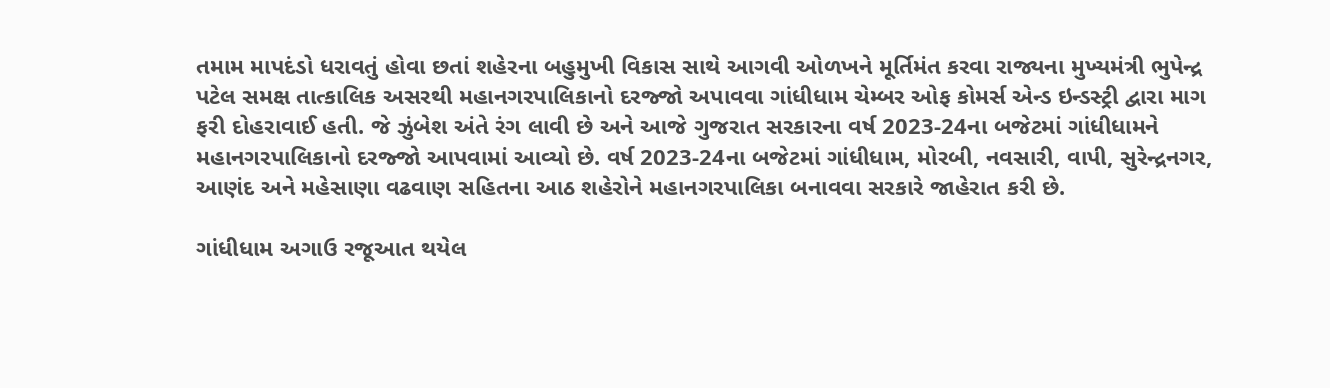તમામ માપદંડો ધરાવતું હોવા છતાં શહેરના બહુમુખી વિકાસ સાથે આગવી ઓળખને મૂર્તિમંત કરવા રાજ્યના મુખ્યમંત્રી ભુપેન્દ્ર પટેલ સમક્ષ તાત્કાલિક અસરથી મહાનગરપાલિકાનો દરજ્જો અપાવવા ગાંધીધામ ચેમ્બર ઓફ કોમર્સ એન્ડ ઇન્ડસ્ટ્રી દ્વારા માગ ફરી દોહરાવાઈ હતી. જે ઝુંબેશ અંતે રંગ લાવી છે અને આજે ગુજરાત સરકારના વર્ષ 2023-24ના બજેટમાં ગાંધીધામને મહાનગરપાલિકાનો દરજ્જો આપવામાં આવ્યો છે. વર્ષ 2023-24ના બજેટમાં ગાંધીધામ, મોરબી, નવસારી, વાપી, સુરેન્દ્રનગર, આણંદ અને મહેસાણા વઢવાણ સહિતના આઠ શહેરોને મહાનગરપાલિકા બનાવવા સરકારે જાહેરાત કરી છે.

ગાંધીધામ અગાઉ રજૂઆત થયેલ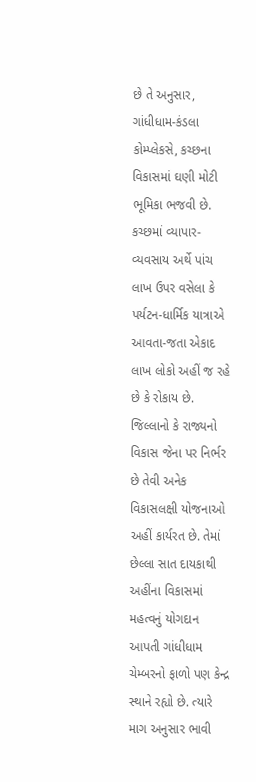છે તે અનુસાર, ગાંધીધામ-કંડલા કોમ્પ્લેકસે, કચ્છના વિકાસમાં ઘણી મોટી ભૂમિકા ભજવી છે. કચ્છમાં વ્યાપાર-વ્યવસાય અર્થે પાંચ લાખ ઉપર વસેલા કે પર્યટન-ધાર્મિક યાત્રાએ આવતા-જતા એકાદ લાખ લોકો અહીં જ રહે છે કે રોકાય છે. જિલ્લાનો કે રાજ્યનો વિકાસ જેના પર નિર્ભર છે તેવી અનેક વિકાસલક્ષી યોજનાઓ અહીં કાર્યરત છે. તેમાં છેલ્લા સાત દાયકાથી અહીંના વિકાસમાં મહત્વનું યોગદાન આપતી ગાંધીધામ ચેમ્બરનો ફાળો પણ કેન્દ્ર સ્થાને રહ્યો છે. ત્યારે માગ અનુસાર ભાવી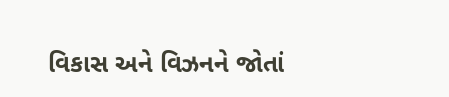વિકાસ અને વિઝનને જોતાં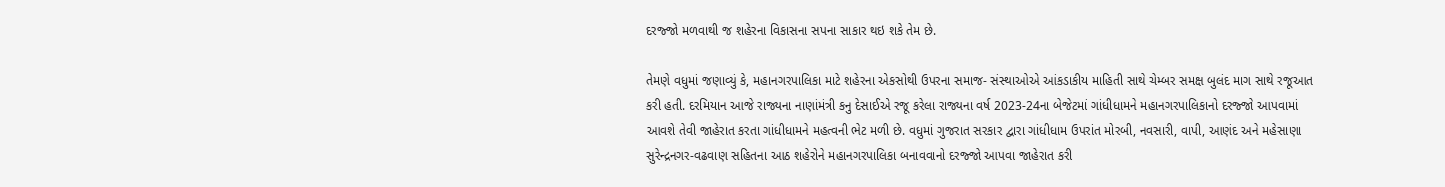દરજ્જો મળવાથી જ શહેરના વિકાસના સપના સાકાર થઇ શકે તેમ છે.

તેમણે વધુમાં જણાવ્યું કે, મહાનગરપાલિકા માટે શહેરના એકસોથી ઉપરના સમાજ- સંસ્થાઓએ આંકડાકીય માહિતી સાથે ચેમ્બર સમક્ષ બુલંદ માગ સાથે રજૂઆત કરી હતી. દરમિયાન આજે રાજ્યના નાણાંમંત્રી કનુ દેસાઈએ રજૂ કરેલા રાજ્યના વર્ષ 2023-24ના બેજેટમાં ગાંધીધામને મહાનગરપાલિકાનો દરજ્જો આપવામાં આવશે તેવી જાહેરાત કરતા ગાંધીધામને મહત્વની ભેટ મળી છે. વધુમાં ગુજરાત સરકાર દ્વારા ગાંધીધામ ઉપરાંત મોરબી, નવસારી, વાપી, આણંદ અને મહેસાણા સુરેન્દ્રનગર-વઢવાણ સહિતના આઠ શહેરોને મહાનગરપાલિકા બનાવવાનો દરજ્જો આપવા જાહેરાત કરી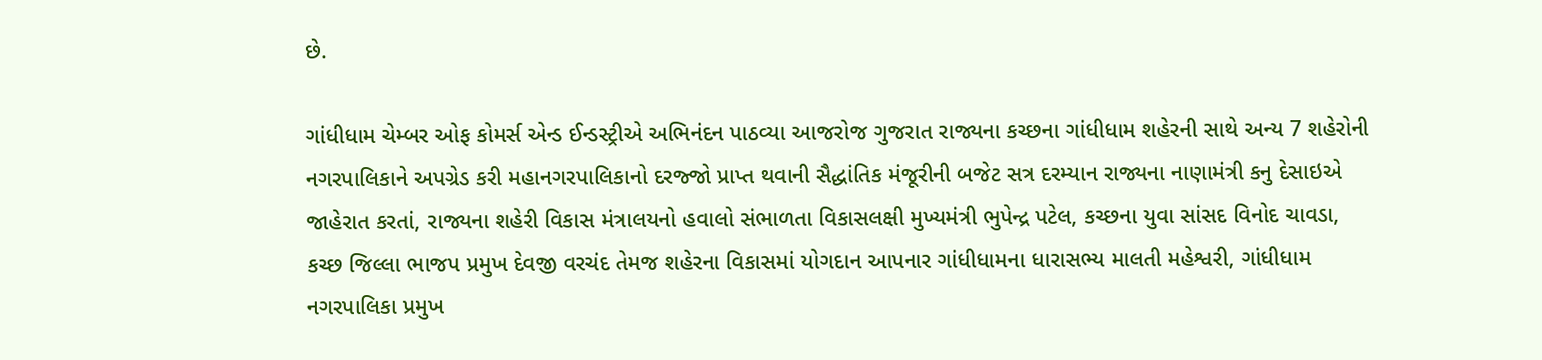છે.

ગાંધીધામ ચેમ્બર ઓફ કોમર્સ એન્ડ ઈન્ડસ્ટ્રીએ અભિનંદન પાઠવ્યા આજરોજ ગુજરાત રાજ્યના કચ્છના ગાંધીધામ શહેરની સાથે અન્ય 7 શહેરોની નગરપાલિકાને અપગ્રેડ કરી મહાનગરપાલિકાનો દરજ્જો પ્રાપ્ત થવાની સૈદ્ધાંતિક મંજૂરીની બજેટ સત્ર દરમ્યાન રાજ્યના નાણામંત્રી કનુ દેસાઇએ જાહેરાત કરતાં, રાજ્યના શહેરી વિકાસ મંત્રાલયનો હવાલો સંભાળતા વિકાસલક્ષી મુખ્યમંત્રી ભુપેન્દ્ર પટેલ, કચ્છના યુવા સાંસદ વિનોદ ચાવડા, કચ્છ જિલ્લા ભાજપ પ્રમુખ દેવજી વરચંદ તેમજ શહેરના વિકાસમાં યોગદાન આપનાર ગાંધીધામના ધારાસભ્ય માલતી મહેશ્વરી, ગાંધીધામ નગરપાલિકા પ્રમુખ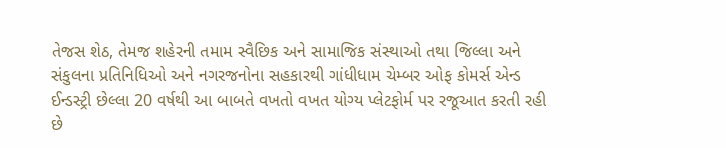તેજસ શેઠ, તેમજ શહેરની તમામ સ્વૈછિક અને સામાજિક સંસ્થાઓ તથા જિલ્લા અને સંકુલના પ્રતિનિધિઓ અને નગરજનોના સહકારથી ગાંધીધામ ચેમ્બર ઓફ કોમર્સ એન્ડ ઈન્ડસ્ટ્રી છેલ્લા 20 વર્ષથી આ બાબતે વખતો વખત યોગ્ય પ્લેટફોર્મ પર રજૂઆત કરતી રહી છે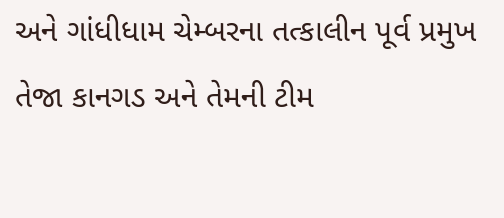અને ગાંધીધામ ચેમ્બરના તત્કાલીન પૂર્વ પ્રમુખ તેજા કાનગડ અને તેમની ટીમ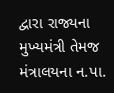દ્વારા રાજ્યના મુખ્યમંત્રી તેમજ મંત્રાલયના ન.પા.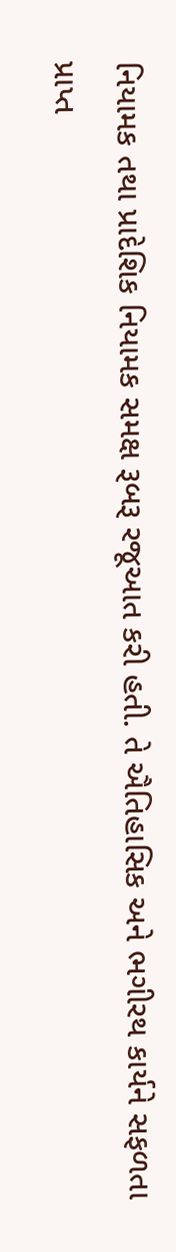નિયામક તથા પ્રાદેશિક નિયામક સમક્ષ રૂબરૂ રજૂઆત કરી હતી. તે ઐતિહાસિક અને ભગીરથ કાર્યને સફળતા પ્રાપ્ત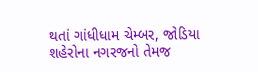થતાં ગાંધીધામ ચેમ્બર, જોડિયા શહેરોના નગરજનો તેમજ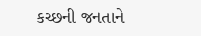કચ્છની જનતાને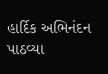હાર્દિક અભિનંદન પાઠવ્યા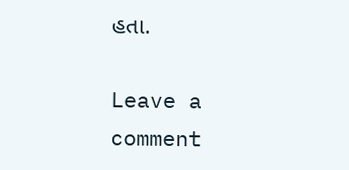હતા.

Leave a comment